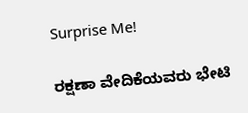Surprise Me!

ರಕ್ಷಣಾ ವೇದಿಕೆಯವರು ಭೇಟಿ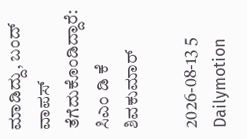ಮಾಡಿದ್ದು, ಬಂದ್ ವಾಪಸ್ ತೆಗೆದುಕೊಂಡಿದ್ದಾರೆ: ಸಿಎಂ ಡಿ ಕೆ ಶಿವಕುಮಾರ್

2026-08-13 5 Dailymotion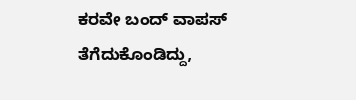ಕರವೇ ಬಂದ್ ವಾಪಸ್ ತೆಗೆದುಕೊಂಡಿದ್ದು,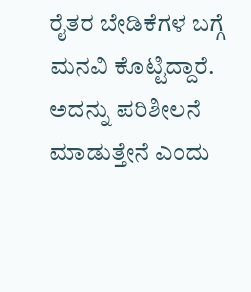ರೈತರ ಬೇಡಿಕೆಗಳ ಬಗ್ಗೆ ಮನವಿ ಕೊಟ್ಟಿದ್ದಾರೆ. ಅದನ್ನು ಪರಿಶೀಲನೆ ಮಾಡುತ್ತೇನೆ ಎಂದು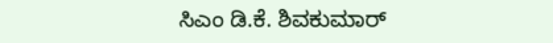ಸಿಎಂ ಡಿ.ಕೆ. ಶಿವಕುಮಾರ್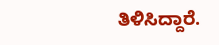ತಿಳಿಸಿದ್ದಾರೆ.